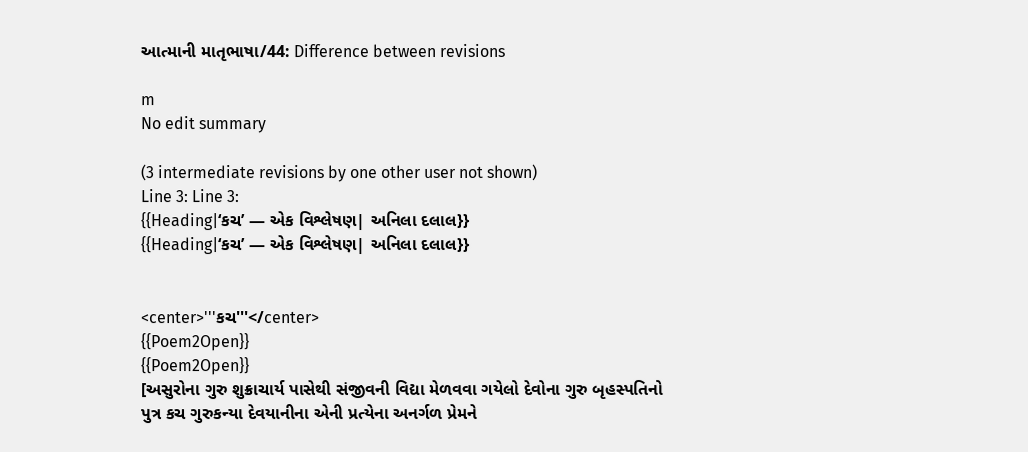આત્માની માતૃભાષા/44: Difference between revisions

m
No edit summary

(3 intermediate revisions by one other user not shown)
Line 3: Line 3:
{{Heading|‘કચ’ — એક વિશ્લેષણ| અનિલા દલાલ}}
{{Heading|‘કચ’ — એક વિશ્લેષણ| અનિલા દલાલ}}


<center>'''કચ'''</center>
{{Poem2Open}}
{{Poem2Open}}
[અસુરોના ગુરુ શુક્રાચાર્ય પાસેથી સંજીવની વિદ્યા મેળવવા ગયેલો દેવોના ગુરુ બૃહસ્પતિનો પુત્ર કચ ગુરુકન્યા દેવયાનીના એની પ્રત્યેના અનર્ગળ પ્રેમને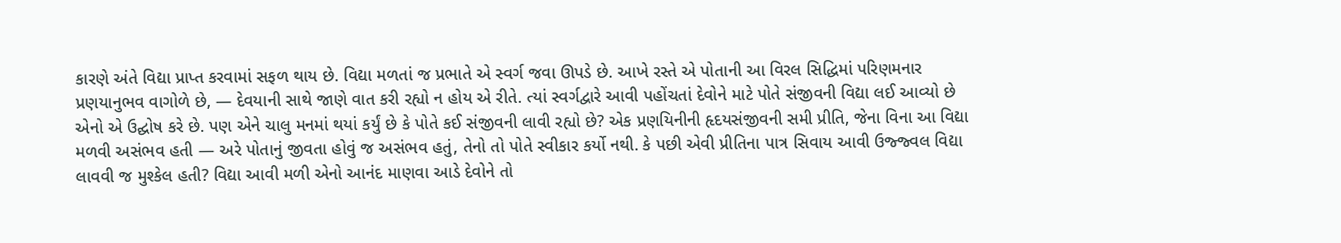કારણે અંતે વિદ્યા પ્રાપ્ત કરવામાં સફળ થાય છે. વિદ્યા મળતાં જ પ્રભાતે એ સ્વર્ગ જવા ઊપડે છે. આખે રસ્તે એ પોતાની આ વિરલ સિદ્ધિમાં પરિણમનાર પ્રણયાનુભવ વાગોળે છે, — દેવયાની સાથે જાણે વાત કરી રહ્યો ન હોય એ રીતે. ત્યાં સ્વર્ગદ્વારે આવી પહોંચતાં દેવોને માટે પોતે સંજીવની વિદ્યા લઈ આવ્યો છે એનો એ ઉદ્ઘોષ કરે છે. પણ એને ચાલુ મનમાં થયાં કર્યું છે કે પોતે કઈ સંજીવની લાવી રહ્યો છે? એક પ્રણયિનીની હૃદયસંજીવની સમી પ્રીતિ, જેના વિના આ વિદ્યા મળવી અસંભવ હતી — અરે પોતાનું જીવતા હોવું જ અસંભવ હતું, તેનો તો પોતે સ્વીકાર કર્યો નથી. કે પછી એવી પ્રીતિના પાત્ર સિવાય આવી ઉજ્જ્વલ વિદ્યા લાવવી જ મુશ્કેલ હતી? વિદ્યા આવી મળી એનો આનંદ માણવા આડે દેવોને તો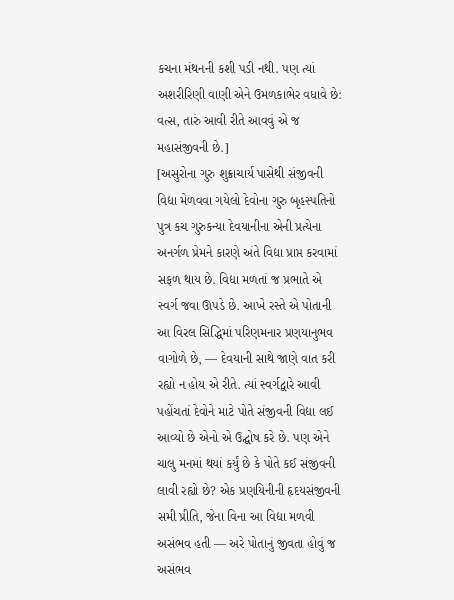કચના મંથનની કશી પડી નથી. પણ ત્યાં અશરીરિણી વાણી એને ઉમળકાભેર વધાવે છે: વત્સ, તારું આવી રીતે આવવું એ જ મહાસંજીવની છે.]
[અસુરોના ગુરુ શુક્રાચાર્ય પાસેથી સંજીવની વિદ્યા મેળવવા ગયેલો દેવોના ગુરુ બૃહસ્પતિનો પુત્ર કચ ગુરુકન્યા દેવયાનીના એની પ્રત્યેના અનર્ગળ પ્રેમને કારણે અંતે વિદ્યા પ્રાપ્ત કરવામાં સફળ થાય છે. વિદ્યા મળતાં જ પ્રભાતે એ સ્વર્ગ જવા ઊપડે છે. આખે રસ્તે એ પોતાની આ વિરલ સિદ્ધિમાં પરિણમનાર પ્રણયાનુભવ વાગોળે છે, — દેવયાની સાથે જાણે વાત કરી રહ્યો ન હોય એ રીતે. ત્યાં સ્વર્ગદ્વારે આવી પહોંચતાં દેવોને માટે પોતે સંજીવની વિદ્યા લઈ આવ્યો છે એનો એ ઉદ્ઘોષ કરે છે. પણ એને ચાલુ મનમાં થયાં કર્યું છે કે પોતે કઈ સંજીવની લાવી રહ્યો છે? એક પ્રણયિનીની હૃદયસંજીવની સમી પ્રીતિ, જેના વિના આ વિદ્યા મળવી અસંભવ હતી — અરે પોતાનું જીવતા હોવું જ અસંભવ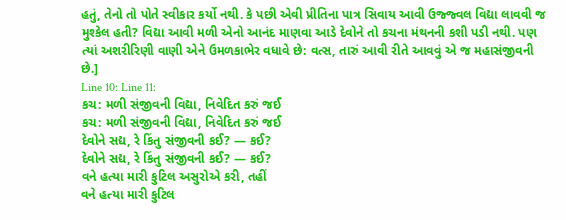હતું, તેનો તો પોતે સ્વીકાર કર્યો નથી. કે પછી એવી પ્રીતિના પાત્ર સિવાય આવી ઉજ્જ્વલ વિદ્યા લાવવી જ મુશ્કેલ હતી? વિદ્યા આવી મળી એનો આનંદ માણવા આડે દેવોને તો કચના મંથનની કશી પડી નથી. પણ ત્યાં અશરીરિણી વાણી એને ઉમળકાભેર વધાવે છે: વત્સ, તારું આવી રીતે આવવું એ જ મહાસંજીવની છે.]
Line 10: Line 11:
કચ: મળી સંજીવની વિદ્યા, નિવેદિત કરું જઈ
કચ: મળી સંજીવની વિદ્યા, નિવેદિત કરું જઈ
દેવોને સદ્ય, રે કિંતુ સંજીવની કઈ? — કઈ?
દેવોને સદ્ય, રે કિંતુ સંજીવની કઈ? — કઈ?
વને હત્યા મારી કુટિલ અસુરોએ કરી, તહીં
વને હત્યા મારી કુટિલ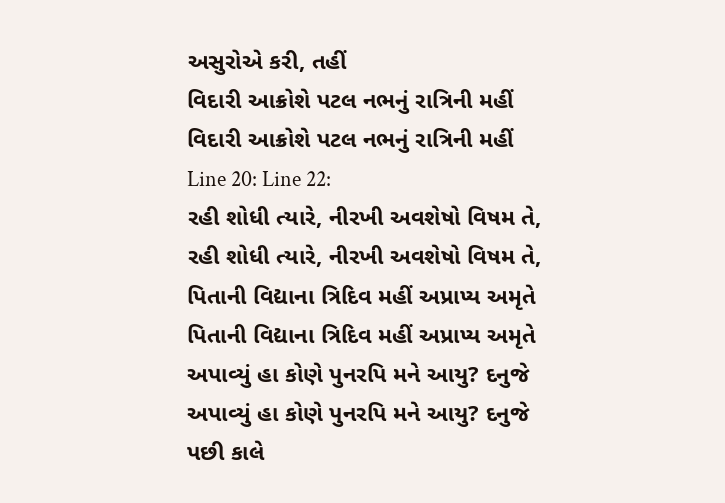અસુરોએ કરી, તહીં
વિદારી આક્રોશે પટલ નભનું રાત્રિની મહીં
વિદારી આક્રોશે પટલ નભનું રાત્રિની મહીં
Line 20: Line 22:
રહી શોધી ત્યારે, નીરખી અવશેષો વિષમ તે,
રહી શોધી ત્યારે, નીરખી અવશેષો વિષમ તે,
પિતાની વિદ્યાના ત્રિદિવ મહીં અપ્રાપ્ય અમૃતે
પિતાની વિદ્યાના ત્રિદિવ મહીં અપ્રાપ્ય અમૃતે
અપાવ્યું હા કોણે પુનરપિ મને આયુ? દનુજે
અપાવ્યું હા કોણે પુનરપિ મને આયુ? દનુજે
પછી કાલે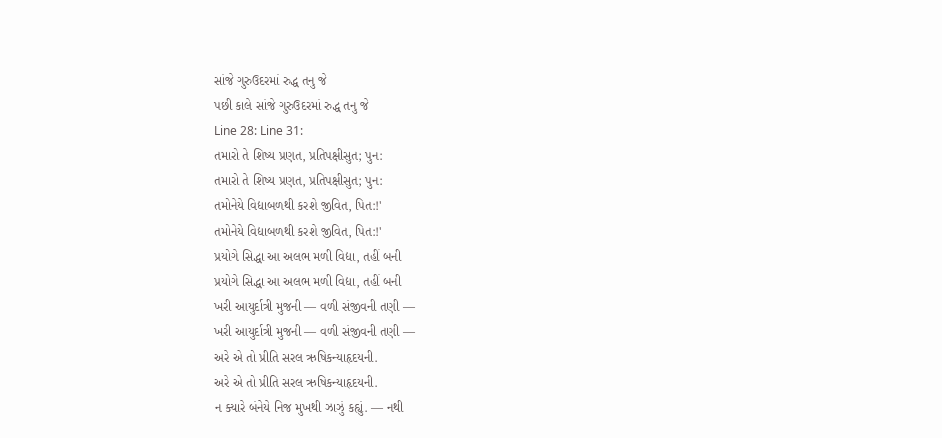સાંજે ગુરુઉદરમાં રુદ્ધ તનુ જે
પછી કાલે સાંજે ગુરુઉદરમાં રુદ્ધ તનુ જે
Line 28: Line 31:
તમારો તે શિષ્ય પ્રણત, પ્રતિપક્ષીસુત; પુન:
તમારો તે શિષ્ય પ્રણત, પ્રતિપક્ષીસુત; પુન:
તમોનેયે વિદ્યાબળથી કરશે જીવિત, પિત:!'
તમોનેયે વિદ્યાબળથી કરશે જીવિત, પિત:!'
પ્રયોગે સિદ્ધા આ અલભ મળી વિદ્યા, તહીં બની
પ્રયોગે સિદ્ધા આ અલભ મળી વિદ્યા, તહીં બની
ખરી આયુર્દાત્રી મુજની — વળી સંજીવની તણી —
ખરી આયુર્દાત્રી મુજની — વળી સંજીવની તણી —
અરે એ તો પ્રીતિ સરલ ઋષિકન્યાહૃદયની.
અરે એ તો પ્રીતિ સરલ ઋષિકન્યાહૃદયની.
ન ક્યારે બંનેયે નિજ મુખથી ઝાઝું કહ્યું. — નથી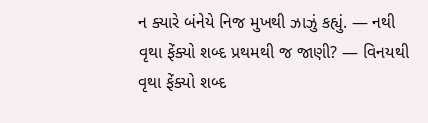ન ક્યારે બંનેયે નિજ મુખથી ઝાઝું કહ્યું. — નથી
વૃથા ફેંક્યો શબ્દ પ્રથમથી જ જાણી? — વિનયથી
વૃથા ફેંક્યો શબ્દ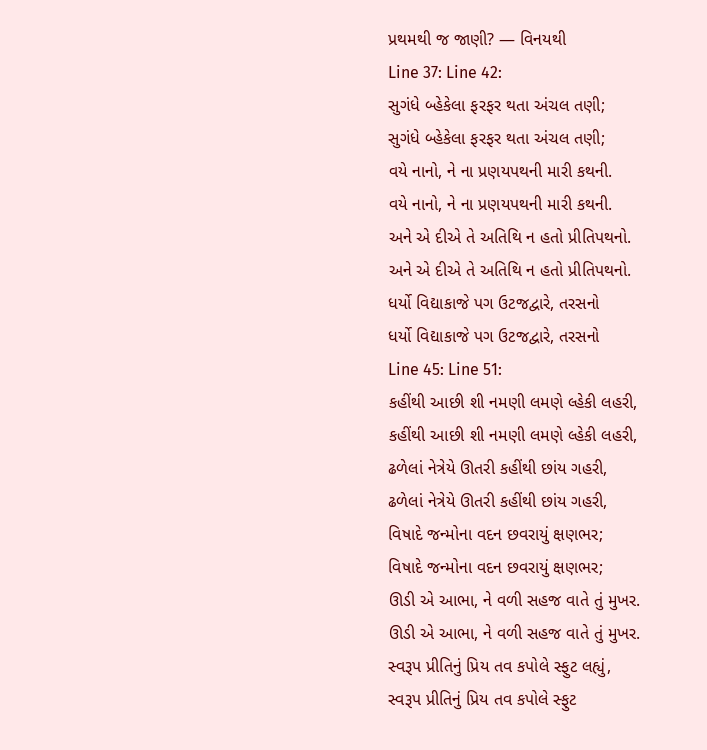પ્રથમથી જ જાણી? — વિનયથી
Line 37: Line 42:
સુગંધે બ્હેકેલા ફરફર થતા અંચલ તણી;
સુગંધે બ્હેકેલા ફરફર થતા અંચલ તણી;
વયે નાનો, ને ના પ્રણયપથની મારી કથની.
વયે નાનો, ને ના પ્રણયપથની મારી કથની.
અને એ દીએ તે અતિથિ ન હતો પ્રીતિપથનો.
અને એ દીએ તે અતિથિ ન હતો પ્રીતિપથનો.
ધર્યો વિદ્યાકાજે પગ ઉટજદ્વારે, તરસનો
ધર્યો વિદ્યાકાજે પગ ઉટજદ્વારે, તરસનો
Line 45: Line 51:
કહીંથી આછી શી નમણી લમણે લ્હેકી લહરી,
કહીંથી આછી શી નમણી લમણે લ્હેકી લહરી,
ઢળેલાં નેત્રેયે ઊતરી કહીંથી છાંય ગહરી,
ઢળેલાં નેત્રેયે ઊતરી કહીંથી છાંય ગહરી,
વિષાદે જન્મોના વદન છવરાયું ક્ષણભર;
વિષાદે જન્મોના વદન છવરાયું ક્ષણભર;
ઊડી એ આભા, ને વળી સહજ વાતે તું મુખર.
ઊડી એ આભા, ને વળી સહજ વાતે તું મુખર.
સ્વરૂપ પ્રીતિનું પ્રિય તવ કપોલે સ્ફુટ લહ્યું,
સ્વરૂપ પ્રીતિનું પ્રિય તવ કપોલે સ્ફુટ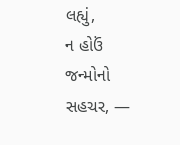લહ્યું,
ન હોઉં જન્મોનો સહચર, —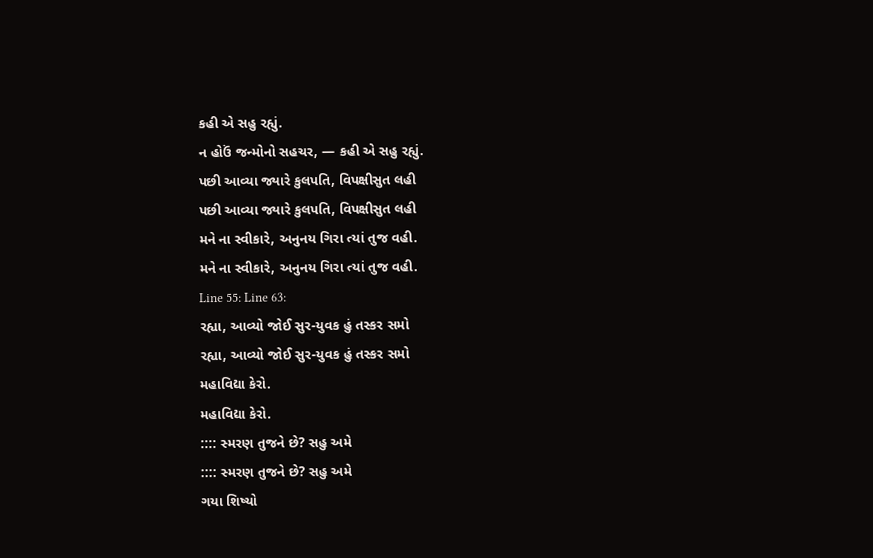કહી એ સહુ રહ્યું.
ન હોઉં જન્મોનો સહચર, — કહી એ સહુ રહ્યું.
પછી આવ્યા જ્યારે કુલપતિ, વિપક્ષીસુત લહી
પછી આવ્યા જ્યારે કુલપતિ, વિપક્ષીસુત લહી
મને ના સ્વીકારે, અનુનય ગિરા ત્યાં તુજ વહી.
મને ના સ્વીકારે, અનુનય ગિરા ત્યાં તુજ વહી.
Line 55: Line 63:
રહ્યા, આવ્યો જોઈ સુર-યુવક હું તસ્કર સમો
રહ્યા, આવ્યો જોઈ સુર-યુવક હું તસ્કર સમો
મહાવિદ્યા કેરો.
મહાવિદ્યા કેરો.
:::: સ્મરણ તુજને છે? સહુ અમે
:::: સ્મરણ તુજને છે? સહુ અમે
ગયા શિષ્યો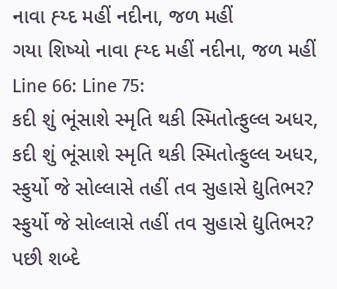નાવા હ્ય્દ મહીં નદીના, જળ મહીં
ગયા શિષ્યો નાવા હ્ય્દ મહીં નદીના, જળ મહીં
Line 66: Line 75:
કદી શું ભૂંસાશે સ્મૃતિ થકી સ્મિતોત્ફુલ્લ અધર,
કદી શું ભૂંસાશે સ્મૃતિ થકી સ્મિતોત્ફુલ્લ અધર,
સ્ફુર્યો જે સોલ્લાસે તહીં તવ સુહાસે દ્યુતિભર?
સ્ફુર્યો જે સોલ્લાસે તહીં તવ સુહાસે દ્યુતિભર?
પછી શબ્દે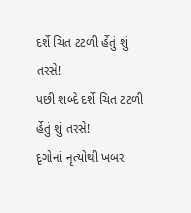દર્શે ચિત ટટળી ર્હેતું શું તરસે!
પછી શબ્દે દર્શે ચિત ટટળી ર્હેતું શું તરસે!
દૃગોનાં નૃત્યોથી ખબર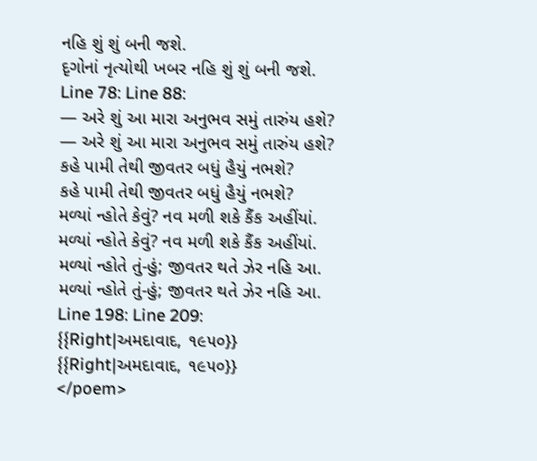નહિ શું શું બની જશે.
દૃગોનાં નૃત્યોથી ખબર નહિ શું શું બની જશે.
Line 78: Line 88:
— અરે શું આ મારા અનુભવ સમું તારુંય હશે?
— અરે શું આ મારા અનુભવ સમું તારુંય હશે?
કહે પામી તેથી જીવતર બધું હૈયું નભશે?
કહે પામી તેથી જીવતર બધું હૈયું નભશે?
મળ્યાં ન્હોતે કેવું? નવ મળી શકે કૈંક અહીંયાં.
મળ્યાં ન્હોતે કેવું? નવ મળી શકે કૈંક અહીંયાં.
મળ્યાં ન્હોતે તું-હું; જીવતર થતે ઝેર નહિ આ.
મળ્યાં ન્હોતે તું-હું; જીવતર થતે ઝેર નહિ આ.
Line 198: Line 209:
{{Right|અમદાવાદ, ૧૯૫૦}}
{{Right|અમદાવાદ, ૧૯૫૦}}
</poem>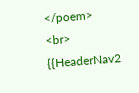</poem>
<br>
{{HeaderNav2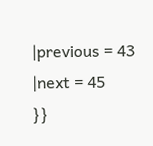|previous = 43
|next = 45
}}